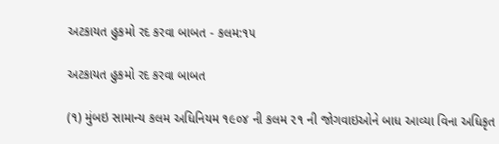અટકાયત હુકમો રદ કરવા બાબત - કલમ:૧૫

અટકાયત હુકમો રદ કરવા બાબત

(૧) મુંબઇ સામાન્ય કલમ અધિનિયમ ૧૯૦૪ ની કલમ ૨૧ ની જોગવાઇઓને બાધ આવ્યા વિના અધિકૃત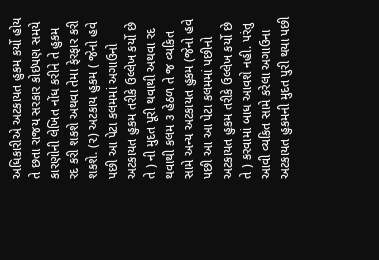અધિકારીએ અટકાયત હુકમ કર્યો હોય તે છતા રાજય સરકાર કોઇપણ સમયે કારણોની લેખિત નોંધ કરીને તે હુકમ રદ કરી શકશે અથવા તેમા ફેરફાર કરી શકશે. (૨) અટકાય હુકમ ( જેનો હવે પછી આ પેટા કલમમાં અગાઉનો અટકાયત હુકમ તરીકે ઉલ્લેખ કર્યો છે તે ) ની મુદત પૂરી થવાથી અથવા રદ થવાથી કલમ ૩ હેઠળ તે જ વ્યકિત સામે અન્ય અટકાયત હુકમ (જેનો હવે પછી આ આ પેટા કલમમાં પછીનો અટકાયત હુકમ તરીકે ઉલ્લેખ કર્યો છે તે ) કરવામાં બાધ આવશે નહી. પરંતુ આવી વ્યકિત સામે કરેલા અગાઉના અટકાયત હુકમની મુદત પુરી થયા પછી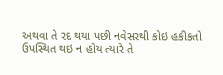અથવા તે રદ થયા પછી નવેસરથી કોઇ હકીકતો ઉપસ્થિત થઇ ન હોય ત્યારે તે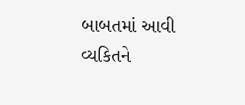બાબતમાં આવી વ્યકિતને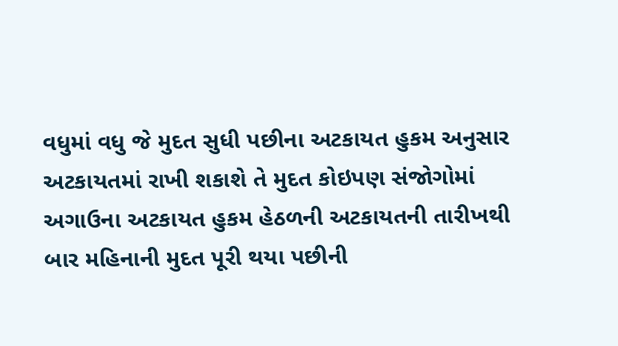વધુમાં વધુ જે મુદત સુધી પછીના અટકાયત હુકમ અનુસાર અટકાયતમાં રાખી શકાશે તે મુદત કોઇપણ સંજોગોમાં અગાઉના અટકાયત હુકમ હેઠળની અટકાયતની તારીખથી બાર મહિનાની મુદત પૂરી થયા પછીની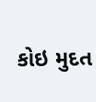કોઇ મુદત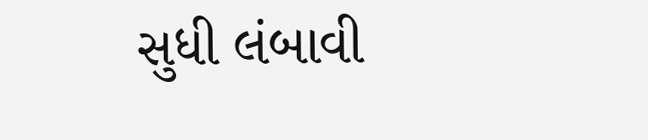સુધી લંબાવી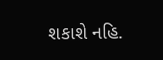શકાશે નહિ.